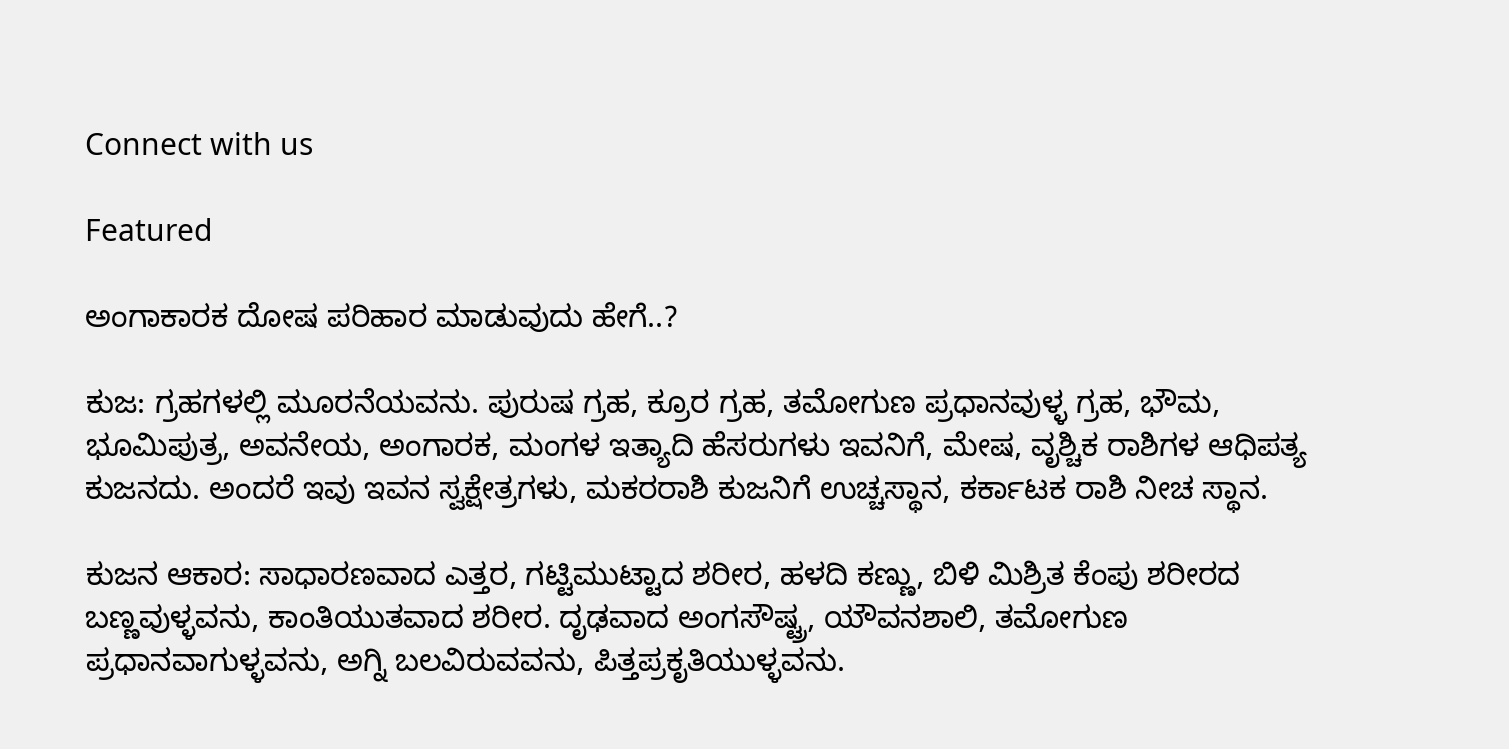Connect with us

Featured

ಅಂಗಾಕಾರಕ ದೋಷ ಪರಿಹಾರ ಮಾಡುವುದು ಹೇಗೆ..?

ಕುಜ: ಗ್ರಹಗಳಲ್ಲಿ ಮೂರನೆಯವನು. ಪುರುಷ ಗ್ರಹ, ಕ್ರೂರ ಗ್ರಹ, ತಮೋಗುಣ ಪ್ರಧಾನವುಳ್ಳ ಗ್ರಹ, ಭೌಮ, ಭೂಮಿಪುತ್ರ, ಅವನೇಯ, ಅಂಗಾರಕ, ಮಂಗಳ ಇತ್ಯಾದಿ ಹೆಸರುಗಳು ಇವನಿಗೆ, ಮೇಷ, ವೃಶ್ಚಿಕ ರಾಶಿಗಳ ಆಧಿಪತ್ಯ ಕುಜನದು. ಅಂದರೆ ಇವು ಇವನ ಸ್ವಕ್ಷೇತ್ರಗಳು, ಮಕರರಾಶಿ ಕುಜನಿಗೆ ಉಚ್ಚಸ್ಥಾನ, ಕರ್ಕಾಟಕ ರಾಶಿ ನೀಚ ಸ್ಥಾನ.

ಕುಜನ ಆಕಾರ: ಸಾಧಾರಣವಾದ ಎತ್ತರ, ಗಟ್ಟಿಮುಟ್ಟಾದ ಶರೀರ, ಹಳದಿ ಕಣ್ಣು, ಬಿಳಿ ಮಿಶ್ರಿತ ಕೆಂಪು ಶರೀರದ ಬಣ್ಣವುಳ್ಳವನು, ಕಾಂತಿಯುತವಾದ ಶರೀರ. ದೃಢವಾದ ಅಂಗಸೌಷ್ಟ್ರ, ಯೌವನಶಾಲಿ, ತಮೋಗುಣ ಪ್ರಧಾನವಾಗುಳ್ಳವನು, ಅಗ್ನಿ ಬಲವಿರುವವನು, ಪಿತ್ತಪ್ರಕೃತಿಯುಳ್ಳವನು.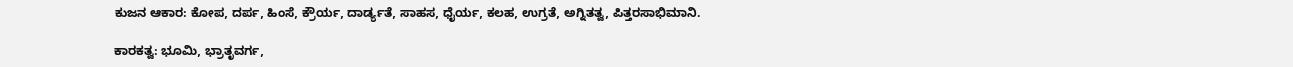ಕುಜನ ಆಕಾರ: ಕೋಪ, ದರ್ಪ, ಹಿಂಸೆ, ಕ್ರೌರ್ಯ, ದಾರ್ಡ್ಯತೆ, ಸಾಹಸ, ಧೈರ್ಯ, ಕಲಹ, ಉಗ್ರತೆ, ಅಗ್ನಿತತ್ವ, ಪಿತ್ತರಸಾಭಿಮಾನಿ.

ಕಾರಕತ್ವ: ಭೂಮಿ, ಭ್ರಾತೃವರ್ಗ,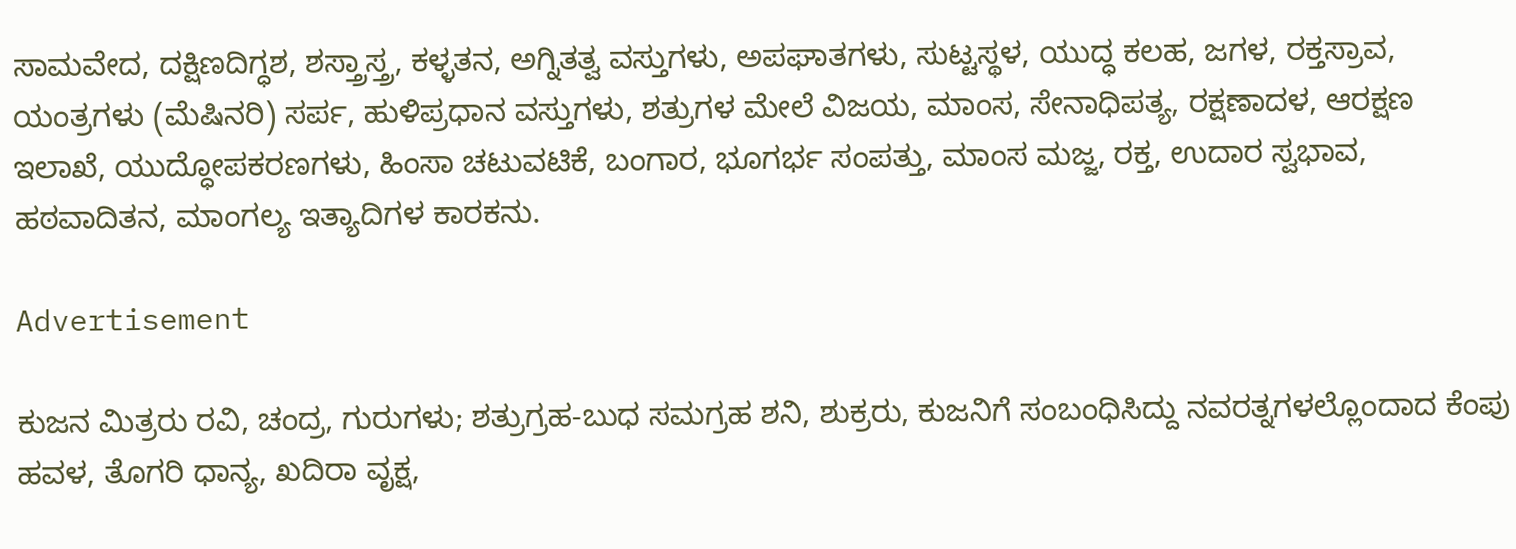ಸಾಮವೇದ, ದಕ್ಷಿಣದಿಗ್ಧಶ, ಶಸ್ತ್ರಾಸ್ತ್ರ, ಕಳ್ಳತನ, ಅಗ್ನಿತತ್ವ ವಸ್ತುಗಳು, ಅಪಘಾತಗಳು, ಸುಟ್ಟಸ್ಥಳ, ಯುದ್ಧ ಕಲಹ, ಜಗಳ, ರಕ್ತಸ್ರಾವ, ಯಂತ್ರಗಳು (ಮೆಷಿನರಿ) ಸರ್ಪ, ಹುಳಿಪ್ರಧಾನ ವಸ್ತುಗಳು, ಶತ್ರುಗಳ ಮೇಲೆ ವಿಜಯ, ಮಾಂಸ, ಸೇನಾಧಿಪತ್ಯ, ರಕ್ಷಣಾದಳ, ಆರಕ್ಷಣ ಇಲಾಖೆ, ಯುದ್ಧೋಪಕರಣಗಳು, ಹಿಂಸಾ ಚಟುವಟಿಕೆ, ಬಂಗಾರ, ಭೂಗರ್ಭ ಸಂಪತ್ತು, ಮಾಂಸ ಮಜ್ಜ, ರಕ್ತ, ಉದಾರ ಸ್ವಭಾವ, ಹಠವಾದಿತನ, ಮಾಂಗಲ್ಯ ಇತ್ಯಾದಿಗಳ ಕಾರಕನು.

Advertisement

ಕುಜನ ಮಿತ್ರರು ರವಿ, ಚಂದ್ರ, ಗುರುಗಳು; ಶತ್ರುಗ್ರಹ-ಬುಧ ಸಮಗ್ರಹ ಶನಿ, ಶುಕ್ರರು, ಕುಜನಿಗೆ ಸಂಬಂಧಿಸಿದ್ದು ನವರತ್ನಗಳಲ್ಲೊಂದಾದ ಕೆಂಪು ಹವಳ, ತೊಗರಿ ಧಾನ್ಯ, ಖದಿರಾ ವೃಕ್ಷ,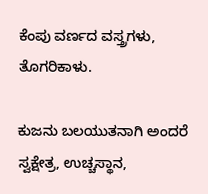ಕೆಂಪು ವರ್ಣದ ವಸ್ತ್ರಗಳು, ತೊಗರಿಕಾಳು.

ಕುಜನು ಬಲಯುತನಾಗಿ ಅಂದರೆ ಸ್ವಕ್ಷೇತ್ರ, ಉಚ್ಚಸ್ಥಾನ,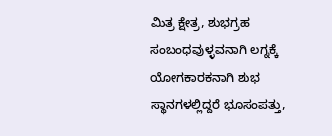ಮಿತ್ರ ಕ್ಷೇತ್ರ, ಶುಭಗ್ರಹ ಸಂಬಂಧವುಳ್ಳವನಾಗಿ ಲಗ್ನಕ್ಕೆ ಯೋಗಕಾರಕನಾಗಿ ಶುಭ ಸ್ಥಾನಗಳಲ್ಲಿದ್ದರೆ ಭೂಸಂಪತ್ತು,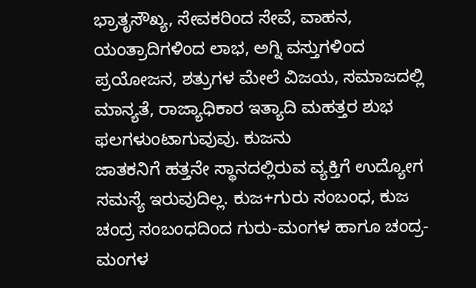ಭ್ರಾತೃಸೌಖ್ಯ, ಸೇವಕರಿಂದ ಸೇವೆ, ವಾಹನ, ಯಂತ್ರಾದಿಗಳಿಂದ ಲಾಭ, ಅಗ್ನಿ ವಸ್ತುಗಳಿಂದ ಪ್ರಯೋಜನ, ಶತ್ರುಗಳ ಮೇಲೆ ವಿಜಯ, ಸಮಾಜದಲ್ಲಿ ಮಾನ್ಯತೆ, ರಾಜ್ಯಾಧಿಕಾರ ಇತ್ಯಾದಿ ಮಹತ್ತರ ಶುಭ ಫಲಗಳುಂಟಾಗುವುವು. ಕುಜನು
ಜಾತಕನಿಗೆ ಹತ್ತನೇ ಸ್ಥಾನದಲ್ಲಿರುವ ವ್ಯಕ್ತಿಗೆ ಉದ್ಯೋಗ ಸಮಸ್ಯೆ ಇರುವುದಿಲ್ಲ. ಕುಜ+ಗುರು ಸಂಬಂಧ, ಕುಜ ಚಂದ್ರ ಸಂಬಂಧದಿಂದ ಗುರು-ಮಂಗಳ ಹಾಗೂ ಚಂದ್ರ-ಮಂಗಳ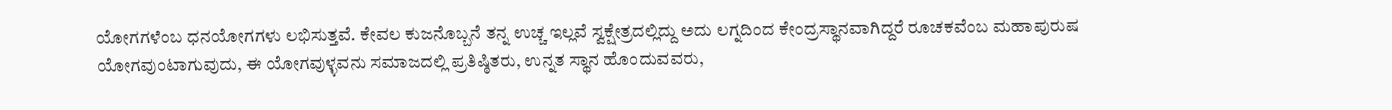ಯೋಗಗಳೆಂಬ ಧನಯೋಗಗಳು ಲಭಿಸುತ್ತವೆ. ಕೇವಲ ಕುಜನೊಬ್ಬನೆ ತನ್ನ ಉಚ್ಚ ಇಲ್ಲವೆ ಸ್ವಕ್ಷೇತ್ರದಲ್ಲಿದ್ದು ಅದು ಲಗ್ನದಿಂದ ಕೇಂದ್ರಸ್ಥಾನವಾಗಿದ್ದರೆ ರೂಚಕವೆಂಬ ಮಹಾಪುರುಷ ಯೋಗವುಂಟಾಗುವುದು, ಈ ಯೋಗವುಳ್ಳವನು ಸಮಾಜದಲ್ಲಿ ಪ್ರತಿಷ್ಠಿತರು, ಉನ್ನತ ಸ್ಥಾನ ಹೊಂದುವವರು,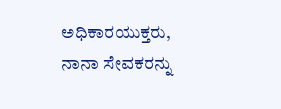ಅಧಿಕಾರಯುಕ್ತರು, ನಾನಾ ಸೇವಕರನ್ನು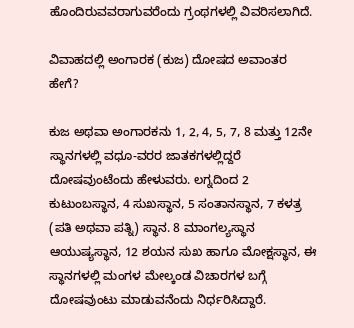ಹೊಂದಿರುವವರಾಗುವರೆಂದು ಗ್ರಂಥಗಳಲ್ಲಿ ವಿವರಿಸಲಾಗಿದೆ.

ವಿವಾಹದಲ್ಲಿ ಅಂಗಾರಕ (ಕುಜ) ದೋಷದ ಅವಾಂತರ ಹೇಗೆ?

ಕುಜ ಅಥವಾ ಅಂಗಾರಕನು 1, 2, 4, 5, 7, 8 ಮತ್ತು 12ನೇ ಸ್ಥಾನಗಳಲ್ಲಿ ವಧೂ-ವರರ ಜಾತಕಗಳಲ್ಲಿದ್ದರೆ ದೋಷವುಂಟೆಂದು ಹೇಳುವರು. ಲಗ್ನದಿಂದ 2 ಕುಟುಂಬಸ್ಥಾನ, 4 ಸುಖಸ್ಥಾನ, 5 ಸಂತಾನಸ್ಥಾನ, 7 ಕಳತ್ರ (ಪತಿ ಅಥವಾ ಪತ್ನಿ) ಸ್ಥಾನ. 8 ಮಾಂಗಲ್ಯಸ್ಥಾನ ಆಯುಷ್ಯಸ್ಥಾನ, 12 ಶಯನ ಸುಖ ಹಾಗೂ ಮೋಕ್ಷಸ್ಥಾನ, ಈ ಸ್ಥಾನಗಳಲ್ಲಿ ಮಂಗಳ ಮೇಲ್ಕಂಡ ವಿಚಾರಗಳ ಬಗ್ಗೆ ದೋಷವುಂಟು ಮಾಡುವನೆಂದು ನಿರ್ಧರಿಸಿದ್ದಾರೆ.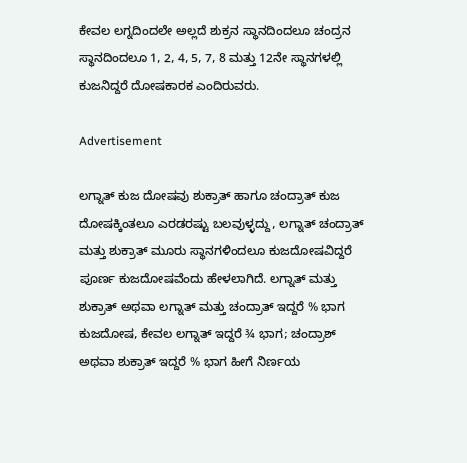ಕೇವಲ ಲಗ್ನದಿಂದಲೇ ಅಲ್ಲದೆ ಶುಕ್ರನ ಸ್ಥಾನದಿಂದಲೂ ಚಂದ್ರನ ಸ್ಥಾನದಿಂದಲೂ 1, 2, 4, 5, 7, 8 ಮತ್ತು 12ನೇ ಸ್ಥಾನಗಳಲ್ಲಿ ಕುಜನಿದ್ದರೆ ದೋಷಕಾರಕ ಎಂದಿರುವರು.

Advertisement

ಲಗ್ನಾತ್ ಕುಜ ದೋಷವು ಶುಕ್ರಾತ್ ಹಾಗೂ ಚಂದ್ರಾತ್ ಕುಜ ದೋಷಕ್ಕಿಂತಲೂ ಎರಡರಷ್ಟು ಬಲವುಳ್ಳದ್ದು, ಲಗ್ನಾತ್ ಚಂದ್ರಾತ್ ಮತ್ತು ಶುಕ್ರಾತ್ ಮೂರು ಸ್ಥಾನಗಳಿಂದಲೂ ಕುಜದೋಷವಿದ್ದರೆ ಪೂರ್ಣ ಕುಜದೋಷವೆಂದು ಹೇಳಲಾಗಿದೆ. ಲಗ್ನಾತ್ ಮತ್ತು ಶುಕ್ರಾತ್ ಅಥವಾ ಲಗ್ನಾತ್ ಮತ್ತು ಚಂದ್ರಾತ್ ಇದ್ದರೆ % ಭಾಗ ಕುಜದೋಷ, ಕೇವಲ ಲಗ್ನಾತ್ ಇದ್ದರೆ ¾ ಭಾಗ; ಚಂದ್ರಾಶ್ ಅಥವಾ ಶುಕ್ರಾತ್ ಇದ್ದರೆ % ಭಾಗ ಹೀಗೆ ನಿರ್ಣಯ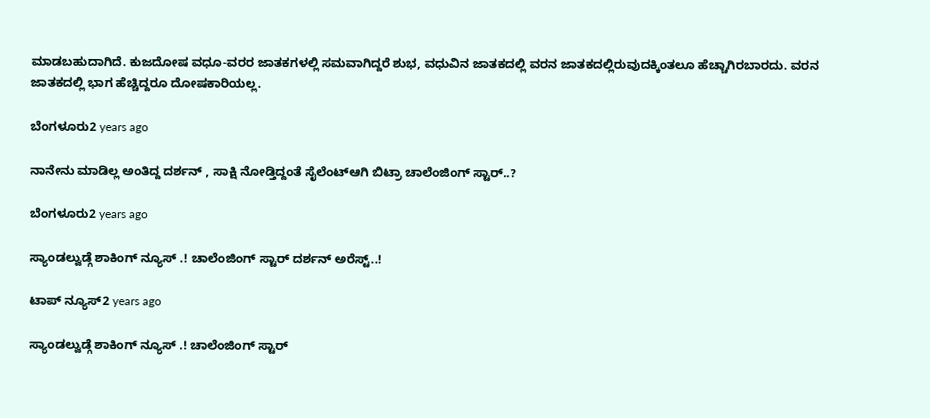ಮಾಡಬಹುದಾಗಿದೆ. ಕುಜದೋಷ ವಧೂ-ವರರ ಜಾತಕಗಳಲ್ಲಿ ಸಮವಾಗಿದ್ದರೆ ಶುಭ, ವಧುವಿನ ಜಾತಕದಲ್ಲಿ ವರನ ಜಾತಕದಲ್ಲಿರುವುದಕ್ಕಿಂತಲೂ ಹೆಚ್ಚಾಗಿರಬಾರದು. ವರನ ಜಾತಕದಲ್ಲಿ ಭಾಗ ಹೆಚ್ಚಿದ್ದರೂ ದೋಷಕಾರಿಯಲ್ಲ.

ಬೆಂಗಳೂರು2 years ago

ನಾನೇನು ಮಾಡಿಲ್ಲ ಅಂತಿದ್ದ ದರ್ಶನ್ , ಸಾಕ್ಷಿ ನೋಡ್ತಿದ್ದಂತೆ ಸೈಲೆಂಟ್ಆಗಿ ಬಿಟ್ರಾ ಚಾಲೆಂಜಿಂಗ್ ಸ್ಟಾರ್..?

ಬೆಂಗಳೂರು2 years ago

ಸ್ಯಾಂಡಲ್ವುಡ್ಗೆ ಶಾಕಿಂಗ್ ನ್ಯೂಸ್ .! ಚಾಲೆಂಜಿಂಗ್ ಸ್ಟಾರ್ ದರ್ಶನ್ ಅರೆಸ್ಟ್..!

ಟಾಪ್ ನ್ಯೂಸ್2 years ago

ಸ್ಯಾಂಡಲ್ವುಡ್ಗೆ ಶಾಕಿಂಗ್ ನ್ಯೂಸ್ .! ಚಾಲೆಂಜಿಂಗ್ ಸ್ಟಾರ್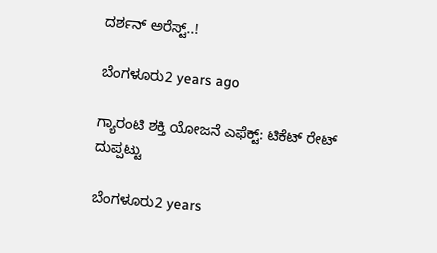ದರ್ಶನ್ ಅರೆಸ್ಟ್..!

ಬೆಂಗಳೂರು2 years ago

ಗ್ಯಾರಂಟಿ ಶಕ್ತಿ ಯೋಜನೆ ಎಫೆಕ್ಟ್: ಟಿಕೆಟ್ ರೇಟ್ ದುಪ್ಪಟ್ಟು

ಬೆಂಗಳೂರು2 years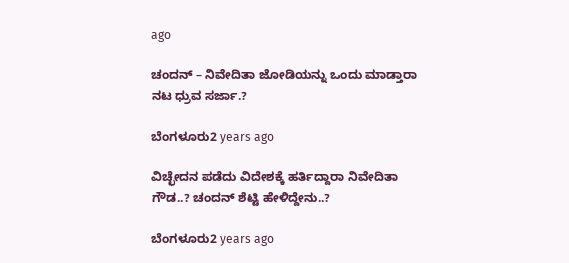ago

ಚಂದನ್ – ನಿವೇದಿತಾ ಜೋಡಿಯನ್ನು ಒಂದು ಮಾಡ್ತಾರಾ ನಟ ಧ್ರುವ ಸರ್ಜಾ.?

ಬೆಂಗಳೂರು2 years ago

ವಿಚ್ಛೇದನ ಪಡೆದು ವಿದೇಶಕ್ಕೆ ಹರ್ತಿದ್ದಾರಾ ನಿವೇದಿತಾ ಗೌಡ..? ಚಂದನ್ ಶೆಟ್ಟಿ ಹೇಳಿದ್ದೇನು..?

ಬೆಂಗಳೂರು2 years ago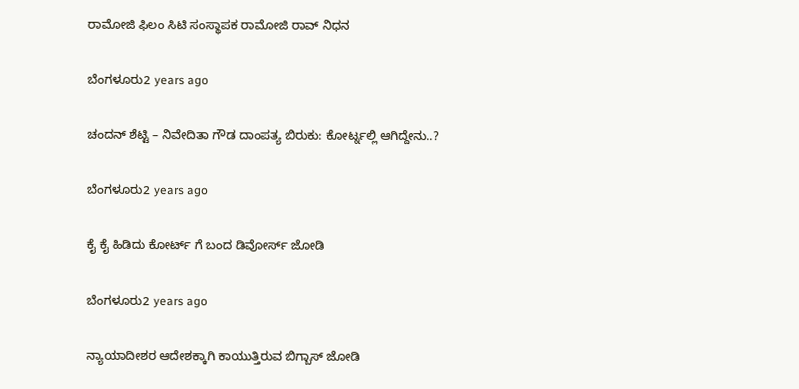ರಾಮೋಜಿ ಫಿಲಂ ಸಿಟಿ ಸಂಸ್ಥಾಪಕ ರಾಮೋಜಿ ರಾವ್ ನಿಧನ

ಬೆಂಗಳೂರು2 years ago

ಚಂದನ್ ಶೆಟ್ಟಿ – ನಿವೇದಿತಾ ಗೌಡ ದಾಂಪತ್ಯ ಬಿರುಕು: ಕೋರ್ಟ್ನಲ್ಲಿ ಆಗಿದ್ದೇನು..?

ಬೆಂಗಳೂರು2 years ago

ಕೈ ಕೈ ಹಿಡಿದು ಕೋರ್ಟ್ ಗೆ ಬಂದ ಡಿವೋರ್ಸ್ ಜೋಡಿ

ಬೆಂಗಳೂರು2 years ago

ನ್ಯಾಯಾದೀಶರ ಆದೇಶಕ್ಕಾಗಿ ಕಾಯುತ್ತಿರುವ ಬಿಗ್ಬಾಸ್ ಜೋಡಿ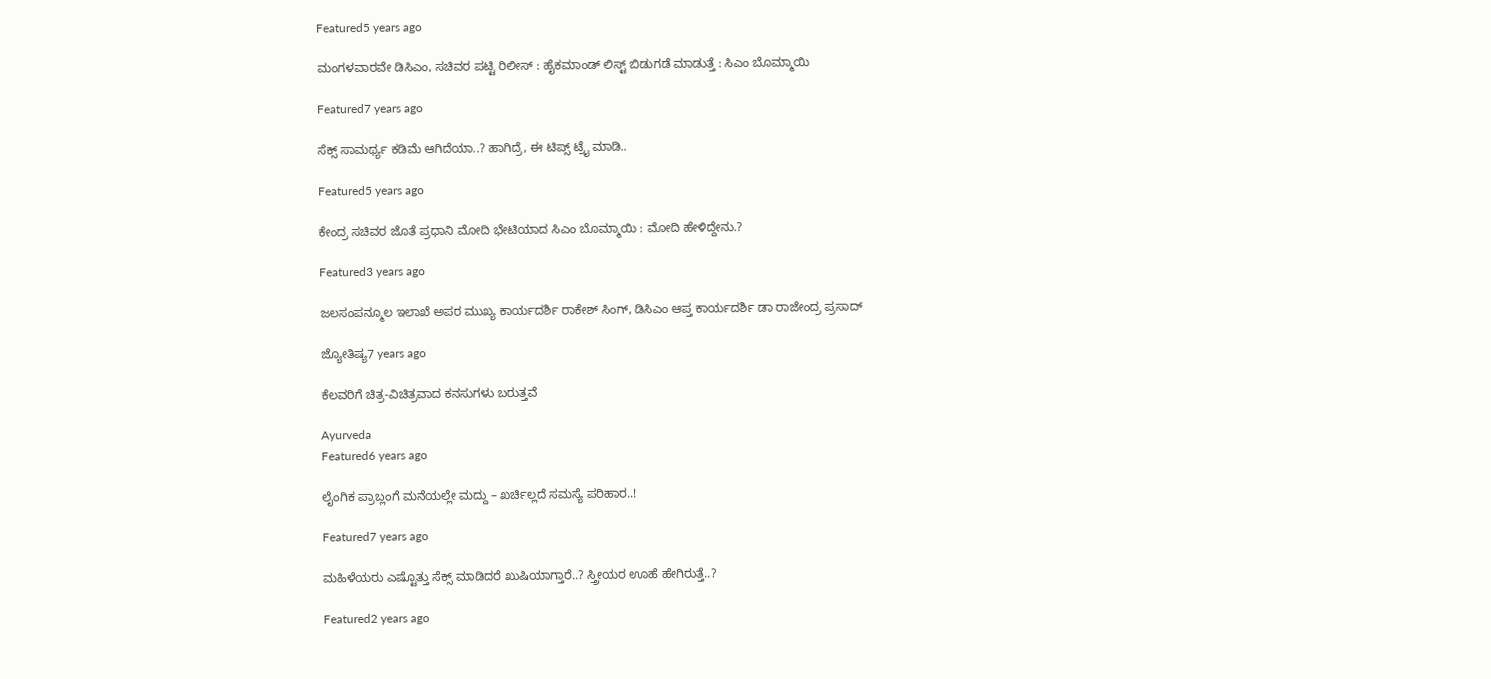Featured5 years ago

ಮಂಗಳವಾರವೇ ಡಿಸಿಎಂ, ಸಚಿವರ ಪಟ್ಟಿ ರಿಲೀಸ್ : ಹೈಕಮಾಂಡ್ ಲಿಸ್ಟ್ ಬಿಡುಗಡೆ ಮಾಡುತ್ತೆ : ಸಿಎಂ ಬೊಮ್ಮಾಯಿ

Featured7 years ago

ಸೆಕ್ಸ್ ಸಾಮರ್ಥ್ಯ ಕಡಿಮೆ ಆಗಿದೆಯಾ..? ಹಾಗಿದ್ರೆ, ಈ ಟಿಪ್ಸ್ ಟ್ರೈ ಮಾಡಿ..

Featured5 years ago

ಕೇಂದ್ರ ಸಚಿವರ ಜೊತೆ ಪ್ರಧಾನಿ ಮೋದಿ ಭೇಟಿಯಾದ ಸಿಎಂ ಬೊಮ್ಮಾಯಿ : ಮೋದಿ ಹೇಳಿದ್ದೇನು.?

Featured3 years ago

ಜಲಸಂಪನ್ಮೂಲ ಇಲಾಖೆ ಅಪರ ಮುಖ್ಯ ಕಾರ್ಯದರ್ಶಿ ರಾಕೇಶ್ ಸಿಂಗ್, ಡಿಸಿಎಂ ಆಪ್ತ ಕಾರ್ಯದರ್ಶಿ ಡಾ ರಾಜೇಂದ್ರ ಪ್ರಸಾದ್

ಜ್ಯೋತಿಷ್ಯ7 years ago

ಕೆಲವರಿಗೆ ಚಿತ್ರ-ವಿಚಿತ್ರವಾದ ಕನಸುಗಳು ಬರುತ್ತವೆ

Ayurveda
Featured6 years ago

ಲೈಂಗಿಕ ಪ್ರಾಬ್ಲಂಗೆ ಮನೆಯಲ್ಲೇ ಮದ್ದು – ಖರ್ಚಿಲ್ಲದೆ ಸಮಸ್ಯೆ ಪರಿಹಾರ..!

Featured7 years ago

ಮಹಿಳೆಯರು ಎಷ್ಟೊತ್ತು ಸೆಕ್ಸ್ ಮಾಡಿದರೆ ಖುಷಿಯಾಗ್ತಾರೆ..? ಸ್ತ್ರೀಯರ ಊಹೆ ಹೇಗಿರುತ್ತೆ..?

Featured2 years ago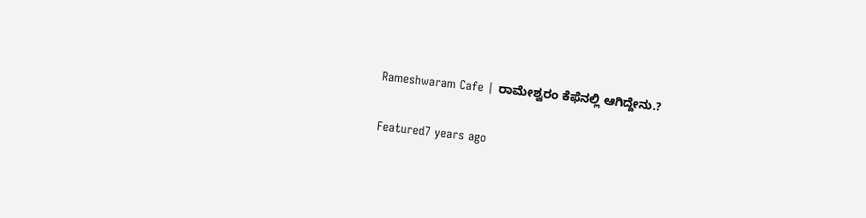Rameshwaram Cafe | ರಾಮೇಶ್ವರಂ ಕೆಫೆನಲ್ಲಿ ಆಗಿದ್ದೇನು.?

Featured7 years ago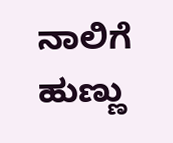ನಾಲಿಗೆ ಹುಣ್ಣು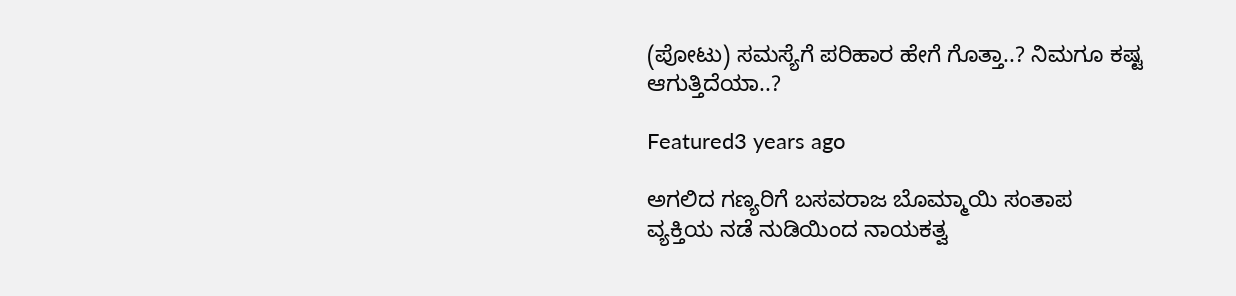(ಪೋಟು) ಸಮಸ್ಯೆಗೆ ಪರಿಹಾರ ಹೇಗೆ ಗೊತ್ತಾ..? ನಿಮಗೂ ಕಷ್ಟ ಆಗುತ್ತಿದೆಯಾ..?

Featured3 years ago

ಅಗಲಿದ ಗಣ್ಯರಿಗೆ ಬಸವರಾಜ ಬೊಮ್ಮಾಯಿ ಸಂತಾಪ
ವ್ಯಕ್ತಿಯ ನಡೆ ನುಡಿಯಿಂದ ನಾಯಕತ್ವ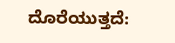ದೊರೆಯುತ್ತದೆ: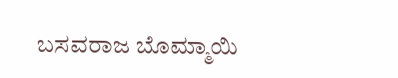ಬಸವರಾಜ ಬೊಮ್ಮಾಯಿ